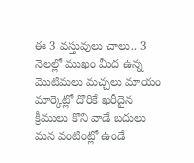ఈ 3 వస్తువులు చాలు.. 3 నెలల్లో ముఖం మీద ఉన్న మొటిమలు మచ్చలు మాయం
మార్కెట్లో దొరికే ఖరీదైన క్రీములు కొని వాడే బదులు మన వంటింట్లో ఉండే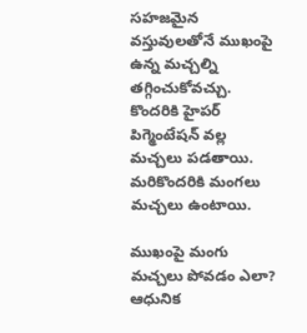సహజమైన వస్తువులతోనే ముఖంపై ఉన్న మచ్చల్ని తగ్గించుకోవచ్చు. కొందరికి హైపర్ పిగ్మెంటేషన్ వల్ల మచ్చలు పడతాయి. మరికొందరికి మంగలు మచ్చలు ఉంటాయి.

ముఖంపై మంగు మచ్చలు పోవడం ఎలా?
ఆధునిక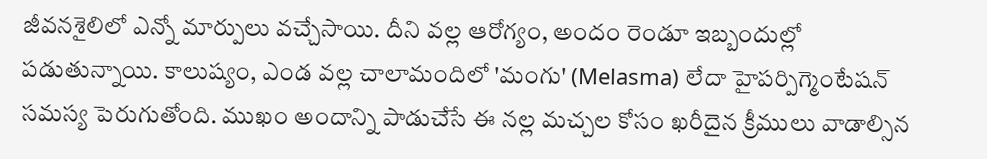జీవనశైలిలో ఎన్నో మార్పులు వచ్చేసాయి. దీని వల్ల ఆరోగ్యం, అందం రెండూ ఇబ్బందుల్లో పడుతున్నాయి. కాలుష్యం, ఎండ వల్ల చాలామందిలో 'మంగు' (Melasma) లేదా హైపర్పిగ్మెంటేషన్ సమస్య పెరుగుతోంది. ముఖం అందాన్ని పాడుచేసే ఈ నల్ల మచ్చల కోసం ఖరీదైన క్రీములు వాడాల్సిన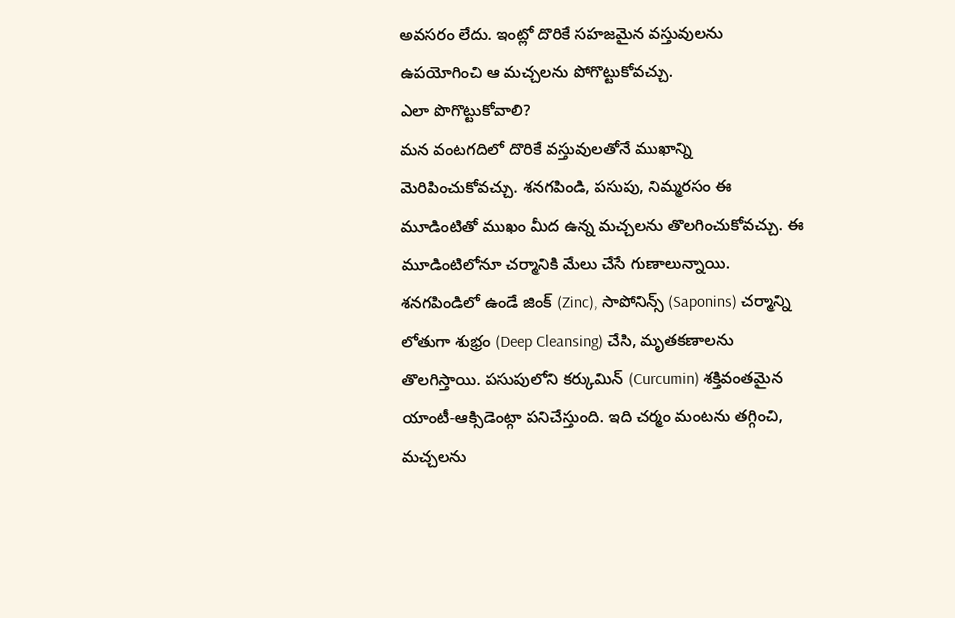అవసరం లేదు. ఇంట్లో దొరికే సహజమైన వస్తువులను ఉపయోగించి ఆ మచ్చలను పోగొట్టుకోవచ్చు.
ఎలా పొగొట్టుకోవాలి?
మన వంటగదిలో దొరికే వస్తువులతోనే ముఖాన్ని మెరిపించుకోవచ్చు. శనగపిండి, పసుపు, నిమ్మరసం ఈ మూడింటితో ముఖం మీద ఉన్న మచ్చలను తొలగించుకోవచ్చు. ఈ మూడింటిలోనూ చర్మానికి మేలు చేసే గుణాలున్నాయి. శనగపిండిలో ఉండే జింక్ (Zinc), సాపోనిన్స్ (Saponins) చర్మాన్ని లోతుగా శుభ్రం (Deep Cleansing) చేసి, మృతకణాలను తొలగిస్తాయి. పసుపులోని కర్కుమిన్ (Curcumin) శక్తివంతమైన యాంటీ-ఆక్సిడెంట్గా పనిచేస్తుంది. ఇది చర్మం మంటను తగ్గించి, మచ్చలను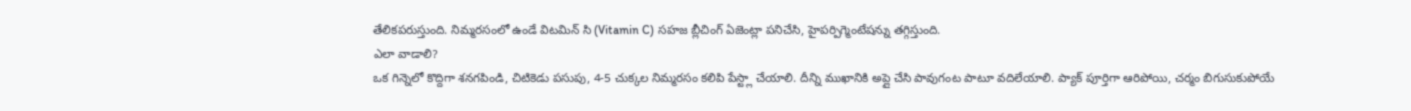తేలికపరుస్తుంది. నిమ్మరసంలో ఉండే విటమిన్ సి (Vitamin C) సహజ బ్లీచింగ్ ఏజెంట్లా పనిచేసి, హైపర్పిగ్మెంటేషన్ను తగ్గిస్తుంది.
ఎలా వాడాలి?
ఒక గిన్నెలో కొద్దిగా శనగపిండి, చిటికెడు పసుపు, 4-5 చుక్కల నిమ్మరసం కలిపి పేస్ట్లా చేయాలి. దీన్ని ముఖానికి అప్లై చేసి పావుగంట పాటూ వదిలేయాలి. ప్యాక్ పూర్తిగా ఆరిపోయి, చర్మం బిగుసుకుపోయే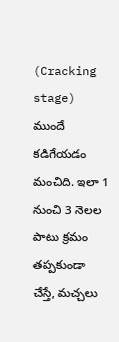(Cracking stage) ముందే కడిగేయడం మంచిది. ఇలా 1 నుంచి 3 నెలల పాటు క్రమం తప్పకుండా చేస్తే, మచ్చలు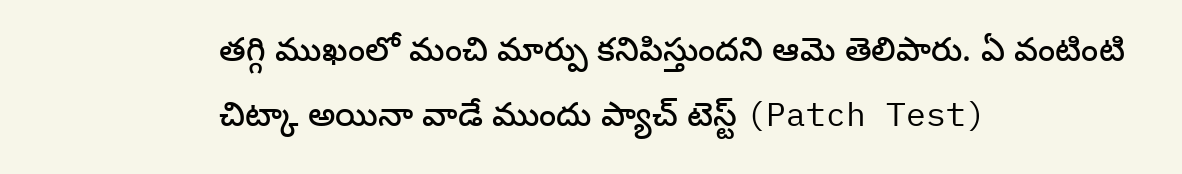తగ్గి ముఖంలో మంచి మార్పు కనిపిస్తుందని ఆమె తెలిపారు. ఏ వంటింటి చిట్కా అయినా వాడే ముందు ప్యాచ్ టెస్ట్ (Patch Test)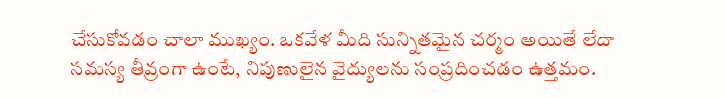చేసుకోవడం చాలా ముఖ్యం. ఒకవేళ మీది సున్నితమైన చర్మం అయితే లేదా సమస్య తీవ్రంగా ఉంటే, నిపుణులైన వైద్యులను సంప్రదించడం ఉత్తమం.